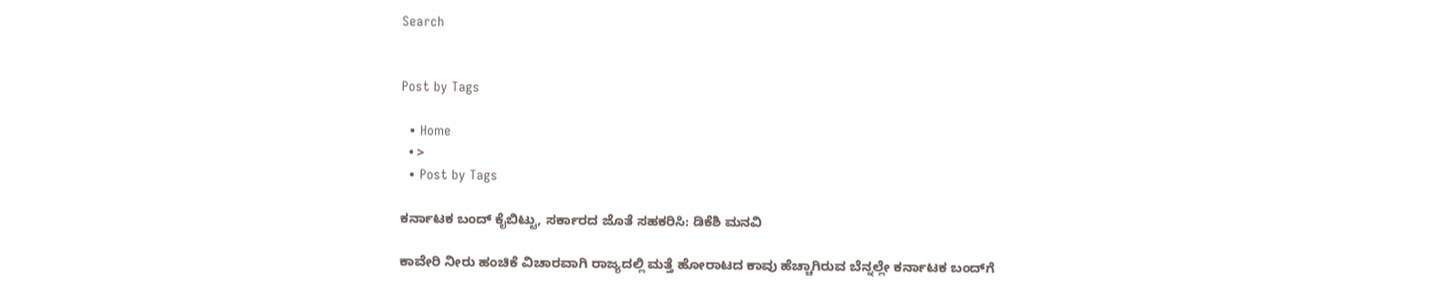Search


Post by Tags

  • Home
  • >
  • Post by Tags

ಕರ್ನಾಟಕ ಬಂದ್ ಕೈಬಿಟ್ಟು, ಸರ್ಕಾರದ ಜೊತೆ ಸಹಕರಿಸಿ: ಡಿಕೆಶಿ ಮನವಿ

ಕಾವೇರಿ ನೀರು ಹಂಚಿಕೆ ವಿಚಾರವಾಗಿ ರಾಜ್ಯದಲ್ಲಿ ಮತ್ತೆ ಹೋರಾಟದ ಕಾವು ಹೆಚ್ಚಾಗಿರುವ ಬೆನ್ನಲ್ಲೇ ಕರ್ನಾಟಕ ಬಂದ್‌ಗೆ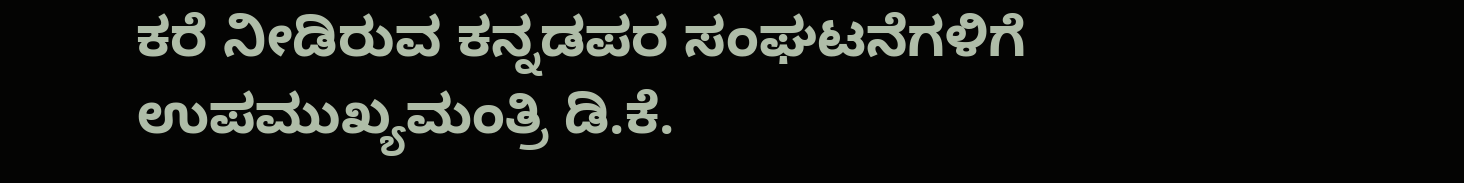ಕರೆ ನೀಡಿರುವ ಕನ್ನಡಪರ ಸಂಘಟನೆಗಳಿಗೆ ಉಪಮುಖ್ಯಮಂತ್ರಿ ಡಿ.ಕೆ.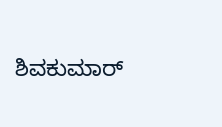ಶಿವಕುಮಾರ್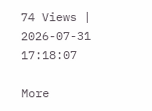74 Views | 2026-07-31 17:18:07

More